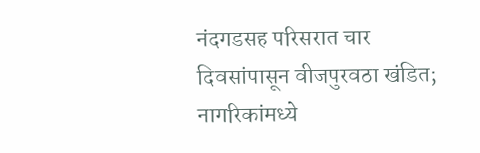नंदगडसह परिसरात चार दिवसांपासून वीजपुरवठा खंडित; नागरिकांमध्ये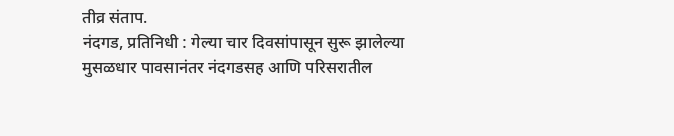तीव्र संताप.
नंदगड, प्रतिनिधी : गेल्या चार दिवसांपासून सुरू झालेल्या मुसळधार पावसानंतर नंदगडसह आणि परिसरातील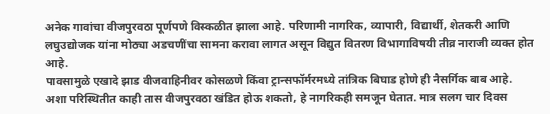अनेक गावांचा वीजपुरवठा पूर्णपणे विस्कळीत झाला आहे. परिणामी नागरिक, व्यापारी, विद्यार्थी, शेतकरी आणि लघुउद्योजक यांना मोठ्या अडचणींचा सामना करावा लागत असून विद्युत वितरण विभागाविषयी तीव्र नाराजी व्यक्त होत आहे.
पावसामुळे एखादे झाड वीजवाहिनीवर कोसळणे किंवा ट्रान्सफॉर्मरमध्ये तांत्रिक बिघाड होणे ही नैसर्गिक बाब आहे. अशा परिस्थितीत काही तास वीजपुरवठा खंडित होऊ शकतो, हे नागरिकही समजून घेतात. मात्र सलग चार दिवस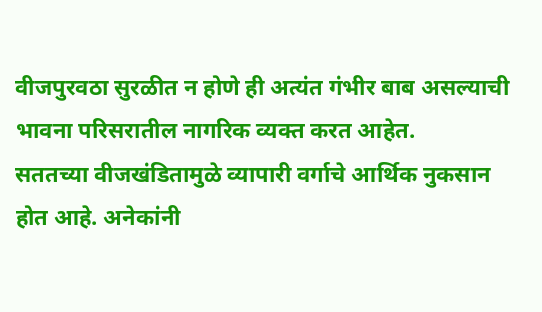वीजपुरवठा सुरळीत न होणे ही अत्यंत गंभीर बाब असल्याची भावना परिसरातील नागरिक व्यक्त करत आहेत.
सततच्या वीजखंडितामुळे व्यापारी वर्गाचे आर्थिक नुकसान होत आहे. अनेकांनी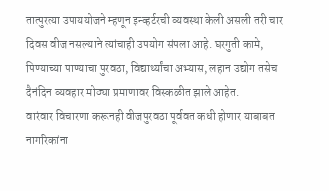तात्पुरत्या उपाययोजने म्हणून इन्व्हर्टरची व्यवस्था केली असली तरी चार दिवस वीज नसल्याने त्यांचाही उपयोग संपला आहे. घरगुती कामे, पिण्याच्या पाण्याचा पुरवठा, विद्यार्थ्यांचा अभ्यास, लहान उद्योग तसेच दैनंदिन व्यवहार मोठ्या प्रमाणावर विस्कळीत झाले आहेत.
वारंवार विचारणा करूनही वीजपुरवठा पूर्ववत कधी होणार याबाबत नागरिकांना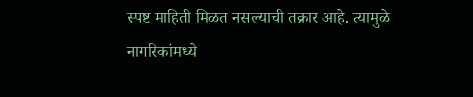स्पष्ट माहिती मिळत नसल्याची तक्रार आहे. त्यामुळे नागरिकांमध्ये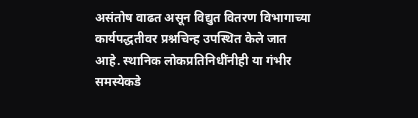असंतोष वाढत असून विद्युत वितरण विभागाच्या कार्यपद्धतीवर प्रश्नचिन्ह उपस्थित केले जात आहे. स्थानिक लोकप्रतिनिधींनीही या गंभीर समस्येकडे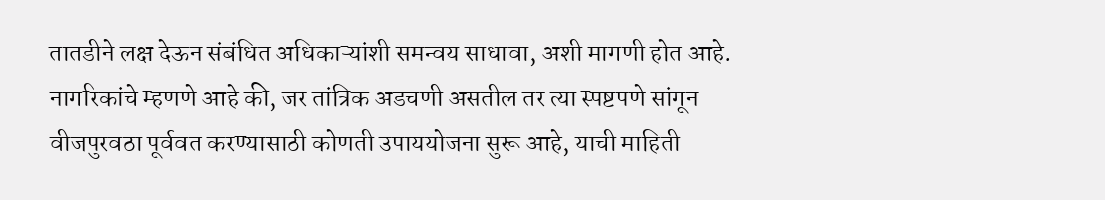तातडीने लक्ष देऊन संबंधित अधिकाऱ्यांशी समन्वय साधावा, अशी मागणी होत आहे.
नागरिकांचे म्हणणे आहे की, जर तांत्रिक अडचणी असतील तर त्या स्पष्टपणे सांगून वीजपुरवठा पूर्ववत करण्यासाठी कोणती उपाययोजना सुरू आहे, याची माहिती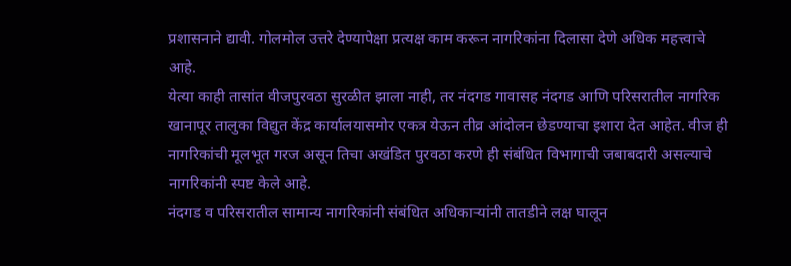प्रशासनाने द्यावी. गोलमोल उत्तरे देण्यापेक्षा प्रत्यक्ष काम करून नागरिकांना दिलासा देणे अधिक महत्त्वाचे आहे.
येत्या काही तासांत वीजपुरवठा सुरळीत झाला नाही, तर नंदगड गावासह नंदगड आणि परिसरातील नागरिक खानापूर तालुका विद्युत केंद्र कार्यालयासमोर एकत्र येऊन तीव्र आंदोलन छेडण्याचा इशारा देत आहेत. वीज ही नागरिकांची मूलभूत गरज असून तिचा अखंडित पुरवठा करणे ही संबंधित विभागाची जबाबदारी असल्याचे नागरिकांनी स्पष्ट केले आहे.
नंदगड व परिसरातील सामान्य नागरिकांनी संबंधित अधिकाऱ्यांनी तातडीने लक्ष घालून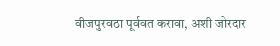वीजपुरवठा पूर्ववत करावा, अशी जोरदार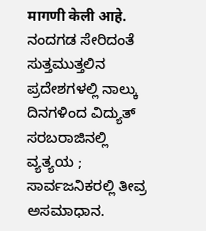मागणी केली आहे.
ನಂದಗಡ ಸೇರಿದಂತೆ ಸುತ್ತಮುತ್ತಲಿನ ಪ್ರದೇಶಗಳಲ್ಲಿ ನಾಲ್ಕು ದಿನಗಳಿಂದ ವಿದ್ಯುತ್ ಸರಬರಾಜಿನಲ್ಲಿ ವ್ಯತ್ಯಯ ; ಸಾರ್ವಜನಿಕರಲ್ಲಿ ತೀವ್ರ ಅಸಮಾಧಾನ.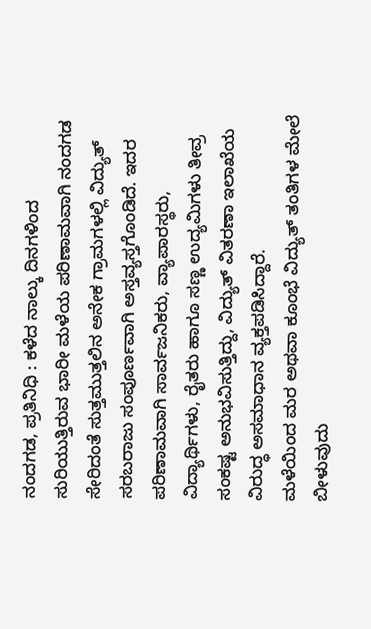ನಂದಗಡ, ಪ್ರತಿನಿಧಿ : ಕಳೆದ ನಾಲ್ಕು ದಿನಗಳಿಂದ ಸುರಿಯುತ್ತಿರುವ ಭಾರೀ ಮಳೆಯ ಪರಿಣಾಮವಾಗಿ ನಂದಗಡ ಸೇರಿದಂತೆ ಸುತ್ತಮುತ್ತಲಿನ ಅನೇಕ ಗ್ರಾಮಗಳಲ್ಲಿ ವಿದ್ಯುತ್ ಸರಬರಾಜು ಸಂಪೂರ್ಣವಾಗಿ ಅಸ್ತವ್ಯಸ್ತಗೊಂಡಿದೆ. ಇದರ ಪರಿಣಾಮವಾಗಿ ಸಾರ್ವಜನಿಕರು, ವ್ಯಾಪಾರಸ್ಥರು, ವಿದ್ಯಾರ್ಥಿಗಳು, ರೈತರು ಹಾಗೂ ಸಣ್ಣ ಉದ್ಯಮಿಗಳು ತೀವ್ರ ಸಂಕಷ್ಟ ಅನುಭವಿಸುತ್ತಿದ್ದು, ವಿದ್ಯುತ್ ವಿತರಣಾ ಇಲಾಖೆಯ ವಿರುದ್ಧ ಅಸಮಾಧಾನ ವ್ಯಕ್ತಪಡಿಸಿದ್ದಾರೆ.
ಮಳೆಯಿಂದ ಮರ ಅಥವಾ ಕೂಂಭೆ ವಿದ್ಯುತ್ ತಂತಿಗಳ ಮೇಲೆ ಬೀಳುವುದು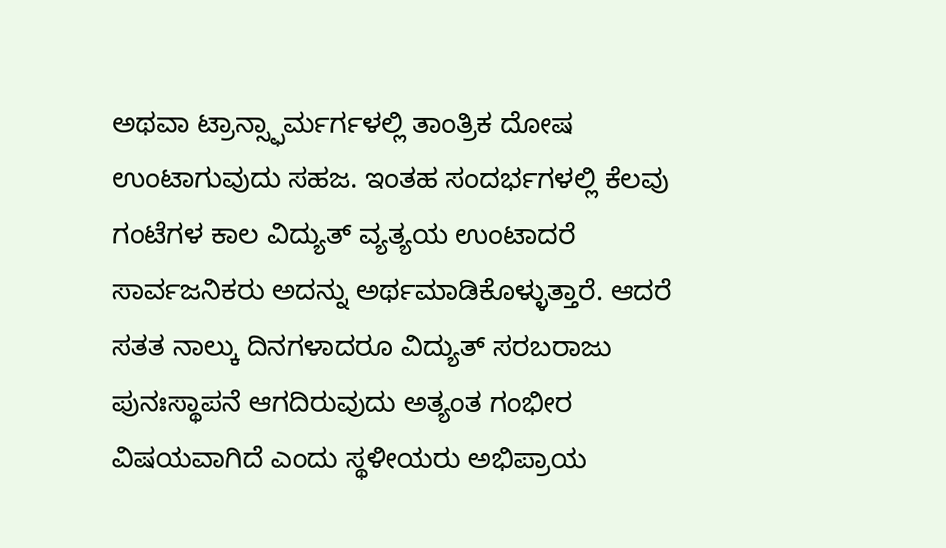ಅಥವಾ ಟ್ರಾನ್ಸ್ಫಾರ್ಮರ್ಗಳಲ್ಲಿ ತಾಂತ್ರಿಕ ದೋಷ ಉಂಟಾಗುವುದು ಸಹಜ. ಇಂತಹ ಸಂದರ್ಭಗಳಲ್ಲಿ ಕೆಲವು ಗಂಟೆಗಳ ಕಾಲ ವಿದ್ಯುತ್ ವ್ಯತ್ಯಯ ಉಂಟಾದರೆ ಸಾರ್ವಜನಿಕರು ಅದನ್ನು ಅರ್ಥಮಾಡಿಕೊಳ್ಳುತ್ತಾರೆ. ಆದರೆ ಸತತ ನಾಲ್ಕು ದಿನಗಳಾದರೂ ವಿದ್ಯುತ್ ಸರಬರಾಜು ಪುನಃಸ್ಥಾಪನೆ ಆಗದಿರುವುದು ಅತ್ಯಂತ ಗಂಭೀರ ವಿಷಯವಾಗಿದೆ ಎಂದು ಸ್ಥಳೀಯರು ಅಭಿಪ್ರಾಯ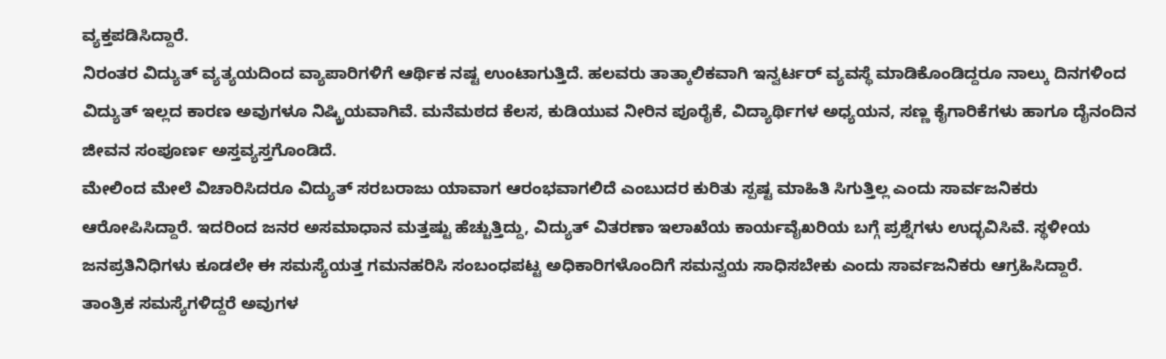ವ್ಯಕ್ತಪಡಿಸಿದ್ದಾರೆ.
ನಿರಂತರ ವಿದ್ಯುತ್ ವ್ಯತ್ಯಯದಿಂದ ವ್ಯಾಪಾರಿಗಳಿಗೆ ಆರ್ಥಿಕ ನಷ್ಟ ಉಂಟಾಗುತ್ತಿದೆ. ಹಲವರು ತಾತ್ಕಾಲಿಕವಾಗಿ ಇನ್ವರ್ಟರ್ ವ್ಯವಸ್ಥೆ ಮಾಡಿಕೊಂಡಿದ್ದರೂ ನಾಲ್ಕು ದಿನಗಳಿಂದ ವಿದ್ಯುತ್ ಇಲ್ಲದ ಕಾರಣ ಅವುಗಳೂ ನಿಷ್ಕ್ರಿಯವಾಗಿವೆ. ಮನೆಮಠದ ಕೆಲಸ, ಕುಡಿಯುವ ನೀರಿನ ಪೂರೈಕೆ, ವಿದ್ಯಾರ್ಥಿಗಳ ಅಧ್ಯಯನ, ಸಣ್ಣ ಕೈಗಾರಿಕೆಗಳು ಹಾಗೂ ದೈನಂದಿನ ಜೀವನ ಸಂಪೂರ್ಣ ಅಸ್ತವ್ಯಸ್ತಗೊಂಡಿದೆ.
ಮೇಲಿಂದ ಮೇಲೆ ವಿಚಾರಿಸಿದರೂ ವಿದ್ಯುತ್ ಸರಬರಾಜು ಯಾವಾಗ ಆರಂಭವಾಗಲಿದೆ ಎಂಬುದರ ಕುರಿತು ಸ್ಪಷ್ಟ ಮಾಹಿತಿ ಸಿಗುತ್ತಿಲ್ಲ ಎಂದು ಸಾರ್ವಜನಿಕರು ಆರೋಪಿಸಿದ್ದಾರೆ. ಇದರಿಂದ ಜನರ ಅಸಮಾಧಾನ ಮತ್ತಷ್ಟು ಹೆಚ್ಚುತ್ತಿದ್ದು, ವಿದ್ಯುತ್ ವಿತರಣಾ ಇಲಾಖೆಯ ಕಾರ್ಯವೈಖರಿಯ ಬಗ್ಗೆ ಪ್ರಶ್ನೆಗಳು ಉದ್ಭವಿಸಿವೆ. ಸ್ಥಳೀಯ ಜನಪ್ರತಿನಿಧಿಗಳು ಕೂಡಲೇ ಈ ಸಮಸ್ಯೆಯತ್ತ ಗಮನಹರಿಸಿ ಸಂಬಂಧಪಟ್ಟ ಅಧಿಕಾರಿಗಳೊಂದಿಗೆ ಸಮನ್ವಯ ಸಾಧಿಸಬೇಕು ಎಂದು ಸಾರ್ವಜನಿಕರು ಆಗ್ರಹಿಸಿದ್ದಾರೆ.
ತಾಂತ್ರಿಕ ಸಮಸ್ಯೆಗಳಿದ್ದರೆ ಅವುಗಳ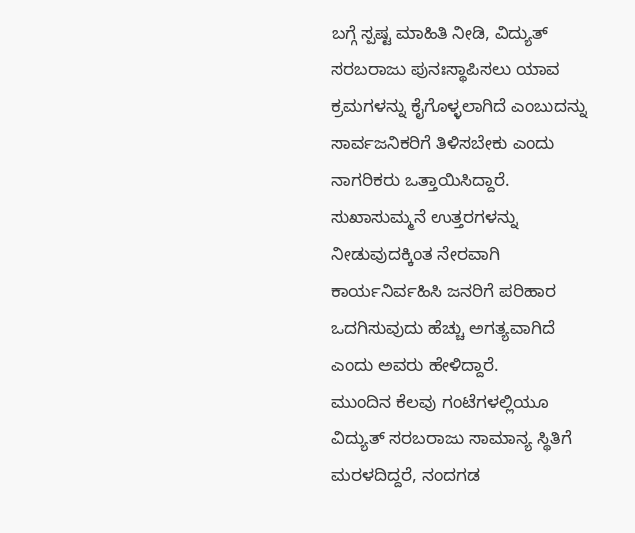ಬಗ್ಗೆ ಸ್ಪಷ್ಟ ಮಾಹಿತಿ ನೀಡಿ, ವಿದ್ಯುತ್ ಸರಬರಾಜು ಪುನಃಸ್ಥಾಪಿಸಲು ಯಾವ ಕ್ರಮಗಳನ್ನು ಕೈಗೊಳ್ಳಲಾಗಿದೆ ಎಂಬುದನ್ನು ಸಾರ್ವಜನಿಕರಿಗೆ ತಿಳಿಸಬೇಕು ಎಂದು ನಾಗರಿಕರು ಒತ್ತಾಯಿಸಿದ್ದಾರೆ. ಸುಖಾಸುಮ್ಮನೆ ಉತ್ತರಗಳನ್ನು ನೀಡುವುದಕ್ಕಿಂತ ನೇರವಾಗಿ ಕಾರ್ಯನಿರ್ವಹಿಸಿ ಜನರಿಗೆ ಪರಿಹಾರ ಒದಗಿಸುವುದು ಹೆಚ್ಚು ಅಗತ್ಯವಾಗಿದೆ ಎಂದು ಅವರು ಹೇಳಿದ್ದಾರೆ.
ಮುಂದಿನ ಕೆಲವು ಗಂಟೆಗಳಲ್ಲಿಯೂ ವಿದ್ಯುತ್ ಸರಬರಾಜು ಸಾಮಾನ್ಯ ಸ್ಥಿತಿಗೆ ಮರಳದಿದ್ದರೆ, ನಂದಗಡ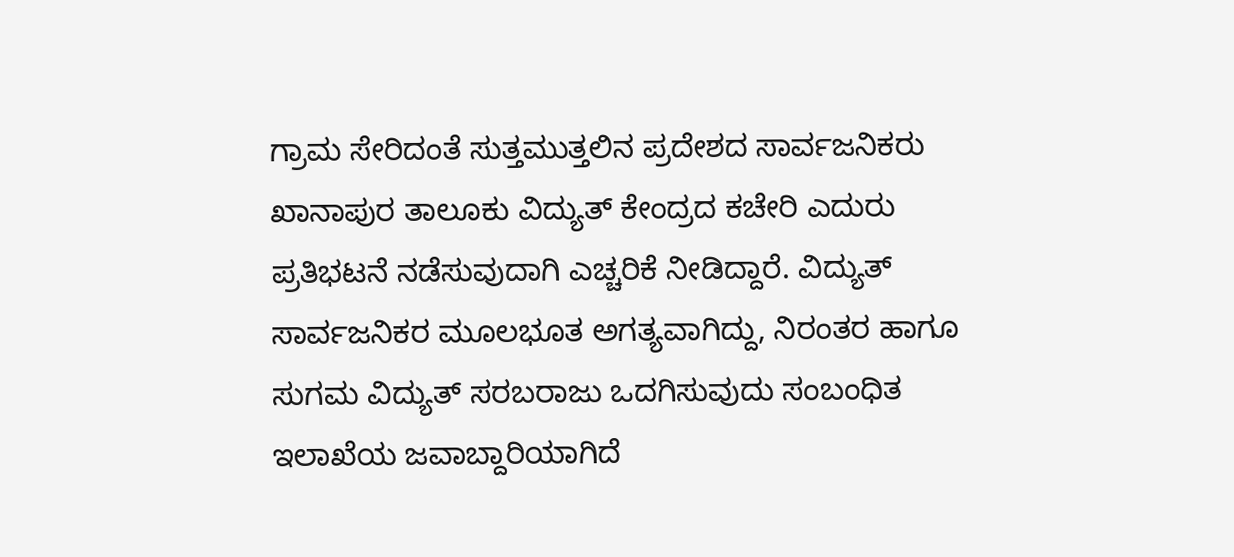ಗ್ರಾಮ ಸೇರಿದಂತೆ ಸುತ್ತಮುತ್ತಲಿನ ಪ್ರದೇಶದ ಸಾರ್ವಜನಿಕರು ಖಾನಾಪುರ ತಾಲೂಕು ವಿದ್ಯುತ್ ಕೇಂದ್ರದ ಕಚೇರಿ ಎದುರು ಪ್ರತಿಭಟನೆ ನಡೆಸುವುದಾಗಿ ಎಚ್ಚರಿಕೆ ನೀಡಿದ್ದಾರೆ. ವಿದ್ಯುತ್ ಸಾರ್ವಜನಿಕರ ಮೂಲಭೂತ ಅಗತ್ಯವಾಗಿದ್ದು, ನಿರಂತರ ಹಾಗೂ ಸುಗಮ ವಿದ್ಯುತ್ ಸರಬರಾಜು ಒದಗಿಸುವುದು ಸಂಬಂಧಿತ ಇಲಾಖೆಯ ಜವಾಬ್ದಾರಿಯಾಗಿದೆ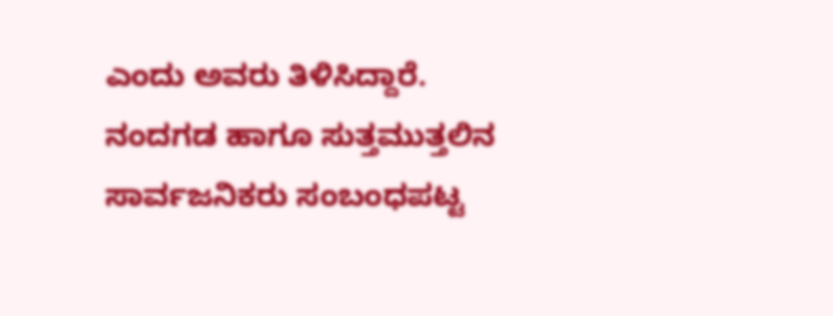ಎಂದು ಅವರು ತಿಳಿಸಿದ್ದಾರೆ.
ನಂದಗಡ ಹಾಗೂ ಸುತ್ತಮುತ್ತಲಿನ ಸಾರ್ವಜನಿಕರು ಸಂಬಂಧಪಟ್ಟ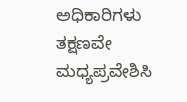ಅಧಿಕಾರಿಗಳು ತಕ್ಷಣವೇ ಮಧ್ಯಪ್ರವೇಶಿಸಿ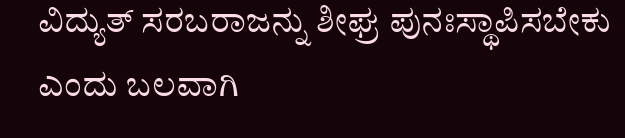ವಿದ್ಯುತ್ ಸರಬರಾಜನ್ನು ಶೀಘ್ರ ಪುನಃಸ್ಥಾಪಿಸಬೇಕು ಎಂದು ಬಲವಾಗಿ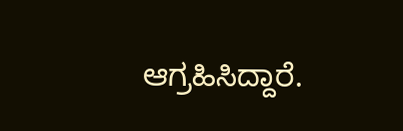ಆಗ್ರಹಿಸಿದ್ದಾರೆ.